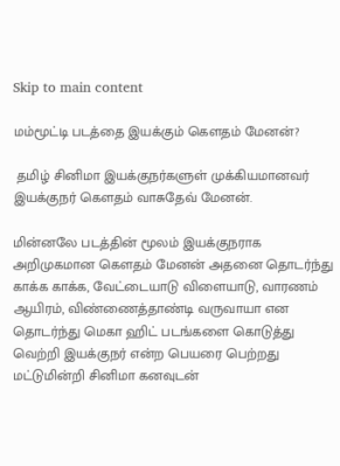Skip to main content

மம்மூட்டி படத்தை இயக்கும் கௌதம் மேனன்?

 தமிழ் சினிமா இயக்குநர்களுள் முக்கியமானவர் இயக்குநர் கௌதம் வாசுதேவ் மேனன்.

மின்னலே படத்தின் மூலம் இயக்குநராக அறிமுகமான கௌதம் மேனன் அதனை தொடர்ந்து காக்க காக்க, வேட்டையாடு விளையாடு, வாரணம் ஆயிரம், விண்ணைத்தாண்டி வருவாயா என தொடர்ந்து மெகா ஹிட் படங்களை கொடுத்து வெற்றி இயக்குநர் என்ற பெயரை பெற்றது மட்டுமின்றி சினிமா கனவுடன்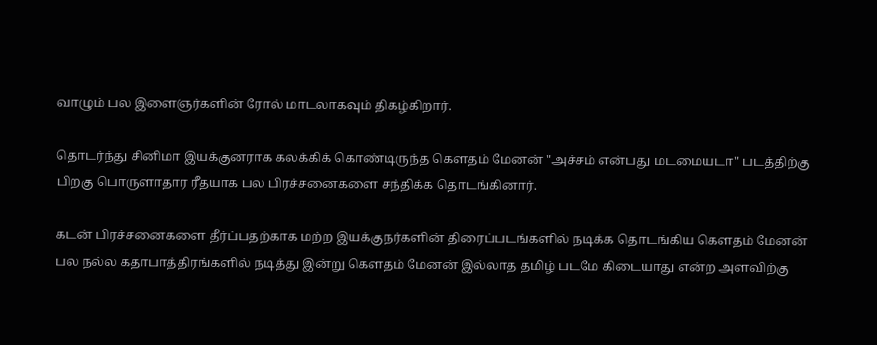வாழும் பல இளைஞர்களின் ரோல் மாடலாகவும் திகழ்கிறார்.

தொடர்ந்து சினிமா இயக்குனராக கலக்கிக் கொண்டிருந்த கௌதம் மேனன் "அச்சம் என்பது மடமையடா" படத்திற்கு பிறகு பொருளாதார ரீதயாக பல பிரச்சனைகளை சந்திக்க தொடங்கினார்.

கடன் பிரச்சனைகளை தீர்ப்பதற்காக மற்ற இயக்குநர்களின் திரைப்படங்களில் நடிக்க தொடங்கிய கௌதம் மேனன் பல நல்ல கதாபாத்திரங்களில் நடித்து இன்று கௌதம் மேனன் இல்லாத தமிழ் படமே கிடையாது என்ற அளவிற்கு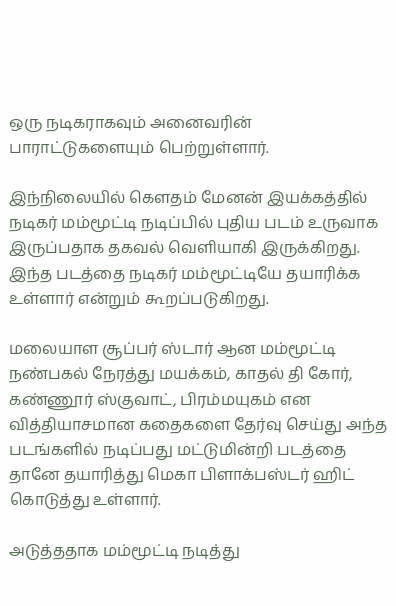ஒரு நடிகராகவும் அனைவரின் பாராட்டுகளையும் பெற்றுள்ளார்.

இந்நிலையில் கௌதம் மேனன் இயக்கத்தில் நடிகர் மம்மூட்டி நடிப்பில் புதிய படம் உருவாக இருப்பதாக தகவல் வெளியாகி இருக்கிறது. இந்த படத்தை நடிகர் மம்மூட்டியே தயாரிக்க உள்ளார் என்றும் கூறப்படுகிறது.

மலையாள சூப்பர் ஸ்டார் ஆன மம்மூட்டி நண்பகல் நேரத்து மயக்கம், காதல் தி கோர், கண்ணூர் ஸ்குவாட், பிரம்மயுகம் என வித்தியாசமான கதைகளை தேர்வு செய்து அந்த படங்களில் நடிப்பது மட்டுமின்றி படத்தை தானே தயாரித்து மெகா பிளாக்பஸ்டர் ஹிட் கொடுத்து உள்ளார்.

அடுத்ததாக மம்மூட்டி நடித்து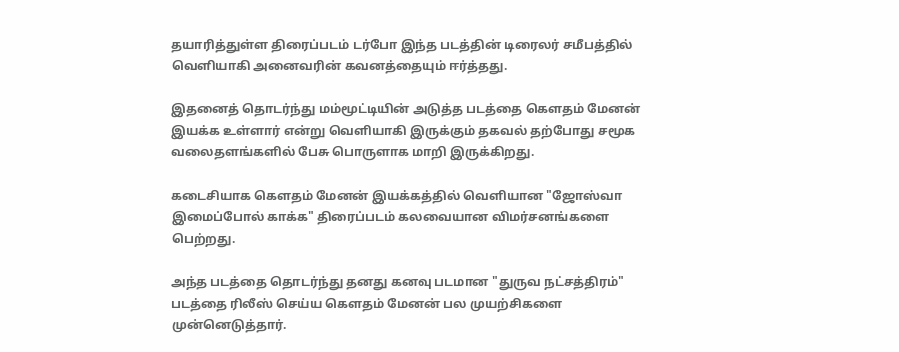தயாரித்துள்ள திரைப்படம் டர்போ இந்த படத்தின் டிரைலர் சமீபத்தில் வெளியாகி அனைவரின் கவனத்தையும் ஈர்த்தது.

இதனைத் தொடர்ந்து மம்மூட்டியின் அடுத்த படத்தை கௌதம் மேனன் இயக்க உள்ளார் என்று வெளியாகி இருக்கும் தகவல் தற்போது சமூக வலைதளங்களில் பேசு பொருளாக மாறி இருக்கிறது.

கடைசியாக கெளதம் மேனன் இயக்கத்தில் வெளியான "ஜோஸ்வா இமைப்போல் காக்க" திரைப்படம் கலவையான விமர்சனங்களை பெற்றது.

அந்த படத்தை தொடர்ந்து தனது கனவு படமான "துருவ நட்சத்திரம்" படத்தை ரிலீஸ் செய்ய கௌதம் மேனன் பல முயற்சிகளை முன்னெடுத்தார்.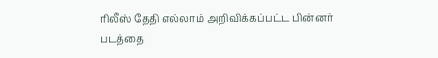ரிலீஸ் தேதி எல்லாம் அறிவிக்கப்பட்ட பின்னர் படத்தை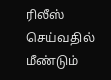ரிலீஸ் செய்வதில் மீண்டும்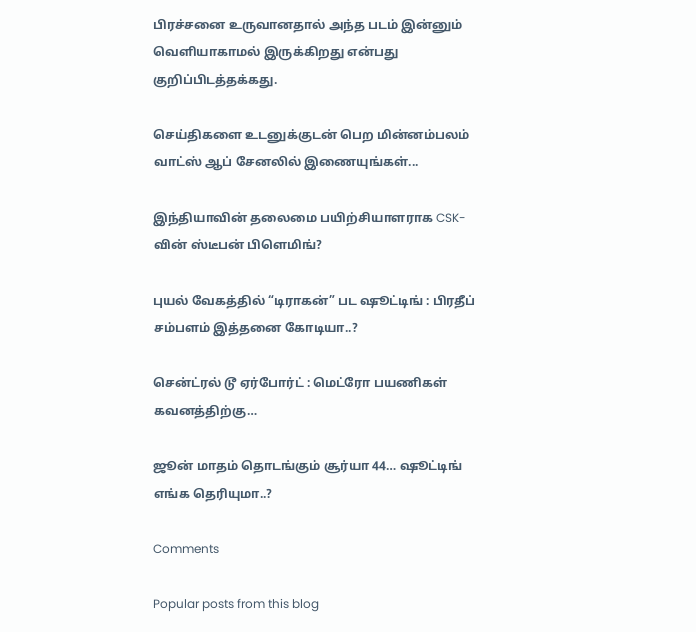பிரச்சனை உருவானதால் அந்த படம் இன்னும் வெளியாகாமல் இருக்கிறது என்பது குறிப்பிடத்தக்கது.

செய்திகளை உடனுக்குடன் பெற மின்னம்பலம் வாட்ஸ் ஆப் சேனலில் இணையுங்கள்...

இந்தியாவின் தலைமை பயிற்சியாளராக CSK-வின் ஸ்டீபன் பிளெமிங்?

புயல் வேகத்தில் “டிராகன்” பட ஷூட்டிங் : பிரதீப் சம்பளம் இத்தனை கோடியா..?

சென்ட்ரல் டூ ஏர்போர்ட் : மெட்ரோ பயணிகள் கவனத்திற்கு…

ஜூன் மாதம் தொடங்கும் சூர்யா 44… ஷூட்டிங் எங்க தெரியுமா..?

Comments

Popular posts from this blog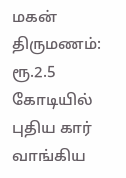மகன் திருமணம்: ரூ.2.5 கோடியில் புதிய கார் வாங்கிய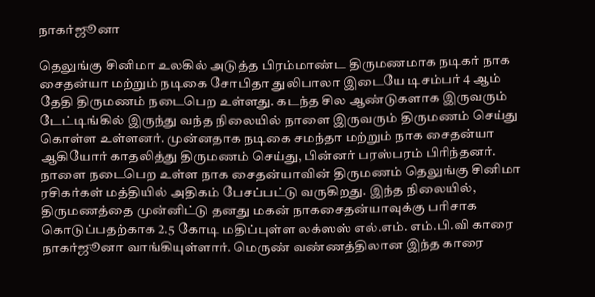நாகர்ஜூனா

தெலுங்கு சினிமா உலகில் அடுத்த பிரம்மாண்ட திருமணமாக நடிகர் நாக சைதன்யா மற்றும் நடிகை சோபிதா துலிபாலா இடையே டிசம்பர் 4 ஆம் தேதி திருமணம் நடைபெற உள்ளது. கடந்த சில ஆண்டுகளாக இருவரும் டேட்டிங்கில் இருந்து வந்த நிலையில் நாளை இருவரும் திருமணம் செய்து கொள்ள உள்ளனர். முன்னதாக நடிகை சமந்தா மற்றும் நாக சைதன்யா ஆகியோர் காதலித்து திருமணம் செய்து, பின்னர் பரஸ்பரம் பிரிந்தனர். நாளை நடைபெற உள்ள நாக சைதன்யாவின் திருமணம் தெலுங்கு சினிமா ரசிகர்கள் மத்தியில் அதிகம் பேசப்பட்டு வருகிறது. இந்த நிலையில், திருமணத்தை முன்னிட்டு தனது மகன் நாகசைதன்யாவுக்கு பரிசாக கொடுப்பதற்காக 2.5 கோடி மதிப்புள்ள லக்ஸஸ் எல்.எம். எம்.பி.வி காரை நாகர்ஜூனா வாங்கியுள்ளார். மெருண் வண்ணத்திலான இந்த காரை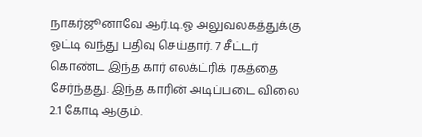நாகர்ஜூனாவே ஆர்.டி.ஓ அலுவலகத்துக்கு ஓட்டி வந்து பதிவு செய்தார். 7 சீட்டர் கொண்ட இந்த கார் எலக்ட்ரிக் ரகத்தை சேர்ந்தது. இந்த காரின் அடிப்படை விலை 2.1 கோடி ஆகும்.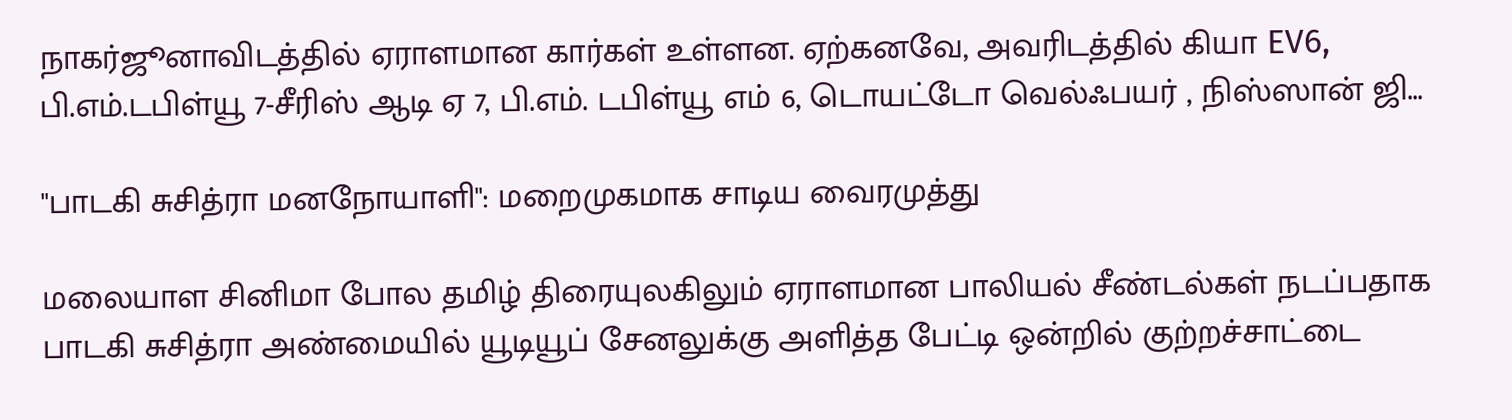நாகர்ஜூனாவிடத்தில் ஏராளமான கார்கள் உள்ளன. ஏற்கனவே, அவரிடத்தில் கியா EV6, பி.எம்.டபிள்யூ 7-சீரிஸ் ஆடி ஏ 7, பி.எம். டபிள்யூ எம் 6, டொயட்டோ வெல்ஃபயர் , நிஸ்ஸான் ஜி...

"பாடகி சுசித்ரா மனநோயாளி": மறைமுகமாக சாடிய வைரமுத்து

மலையாள சினிமா போல தமிழ் திரையுலகிலும் ஏராளமான பாலியல் சீண்டல்கள் நடப்பதாக பாடகி சுசித்ரா அண்மையில் யூடியூப் சேனலுக்கு அளித்த பேட்டி ஒன்றில் குற்றச்சாட்டை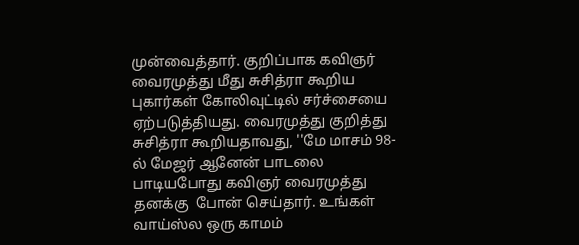முன்வைத்தார். குறிப்பாக கவிஞர் வைரமுத்து மீது சுசித்ரா கூறிய  புகார்கள் கோலிவுட்டில் சர்ச்சையை ஏற்படுத்தியது. வைரமுத்து குறித்து சுசித்ரா கூறியதாவது, ''மே மாசம் 98-ல் மேஜர் ஆனேன் பாடலை பாடியபோது கவிஞர் வைரமுத்து தனக்கு  போன் செய்தார். உங்கள் வாய்ஸ்ல ஒரு காமம்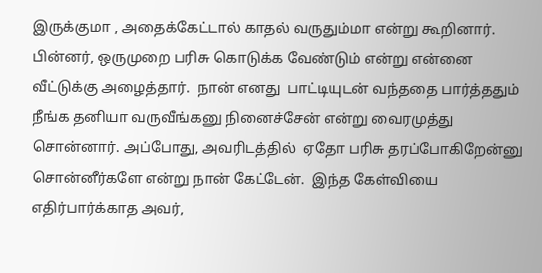இருக்குமா , அதைக்கேட்டால் காதல் வருதும்மா என்று கூறினார். பின்னர், ஒருமுறை பரிசு கொடுக்க வேண்டும் என்று என்னை வீட்டுக்கு அழைத்தார்.  நான் எனது  பாட்டியுடன் வந்ததை பார்த்ததும் நீங்க தனியா வருவீங்கனு நினைச்சேன் என்று வைரமுத்து சொன்னார். அப்போது, அவரிடத்தில்  ஏதோ பரிசு தரப்போகிறேன்னு சொன்னீர்களே என்று நான் கேட்டேன்.  இந்த கேள்வியை எதிர்பார்க்காத அவர்,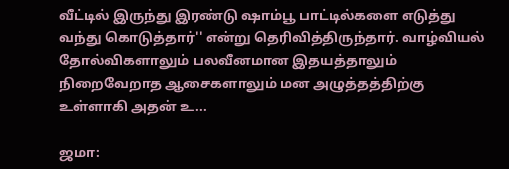வீட்டில் இருந்து இரண்டு ஷாம்பூ பாட்டில்களை எடுத்து வந்து கொடுத்தார்'' என்று தெரிவித்திருந்தார். வாழ்வியல் தோல்விகளாலும் பலவீனமான இதயத்தாலும் நிறைவேறாத ஆசைகளாலும் மன அழுத்தத்திற்கு உள்ளாகி அதன் உ...

ஜமா: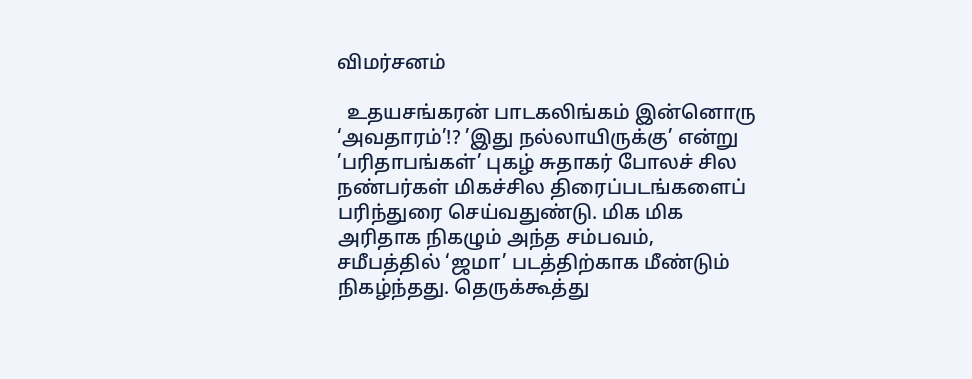விமர்சனம்

  உதயசங்கரன் பாடகலிங்கம் இன்னொரு ‘அவதாரம்’!? ’இது நல்லாயிருக்கு’ என்று ’பரிதாபங்கள்’ புகழ் சுதாகர் போலச் சில நண்பர்கள் மிகச்சில திரைப்படங்களைப் பரிந்துரை செய்வதுண்டு. மிக மிக அரிதாக நிகழும் அந்த சம்பவம், சமீபத்தில் ‘ஜமா’ படத்திற்காக மீண்டும் நிகழ்ந்தது. தெருக்கூத்து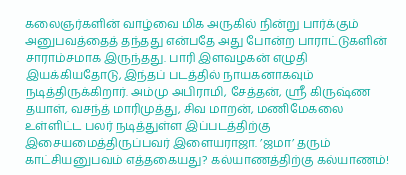கலைஞர்களின் வாழ்வை மிக அருகில் நின்று பார்க்கும் அனுபவத்தைத் தந்தது என்பதே அது போன்ற பாராட்டுகளின் சாராம்சமாக இருந்தது. பாரி இளவழகன் எழுதி இயக்கியதோடு, இந்தப் படத்தில் நாயகனாகவும் நடித்திருக்கிறார். அம்மு அபிராமி, சேத்தன், ஸ்ரீ கிருஷ்ண தயாள், வசந்த் மாரிமுத்து, சிவ மாறன், மணிமேகலை உள்ளிட்ட பலர் நடித்துள்ள இப்படத்திற்கு இசையமைத்திருப்பவர் இளையராஜா. ’ஜமா’ தரும் காட்சியனுபவம் எத்தகையது? கல்யாணத்திற்கு கல்யாணம்!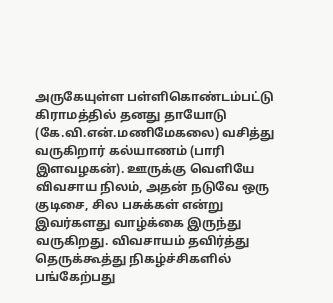அருகேயுள்ள பள்ளிகொண்டம்பட்டு கிராமத்தில் தனது தாயோடு (கே.வி.என்.மணிமேகலை) வசித்து வருகிறார் கல்யாணம் (பாரி இளவழகன்). ஊருக்கு வெளியே விவசாய நிலம், அதன் நடுவே ஒரு குடிசை, சில பசுக்கள் என்று இவர்களது வாழ்க்கை இருந்து வருகிறது. விவசாயம் தவிர்த்து தெருக்கூத்து நிகழ்ச்சிகளில் பங்கேற்பது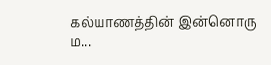கல்யாணத்தின் இன்னொரு ம...